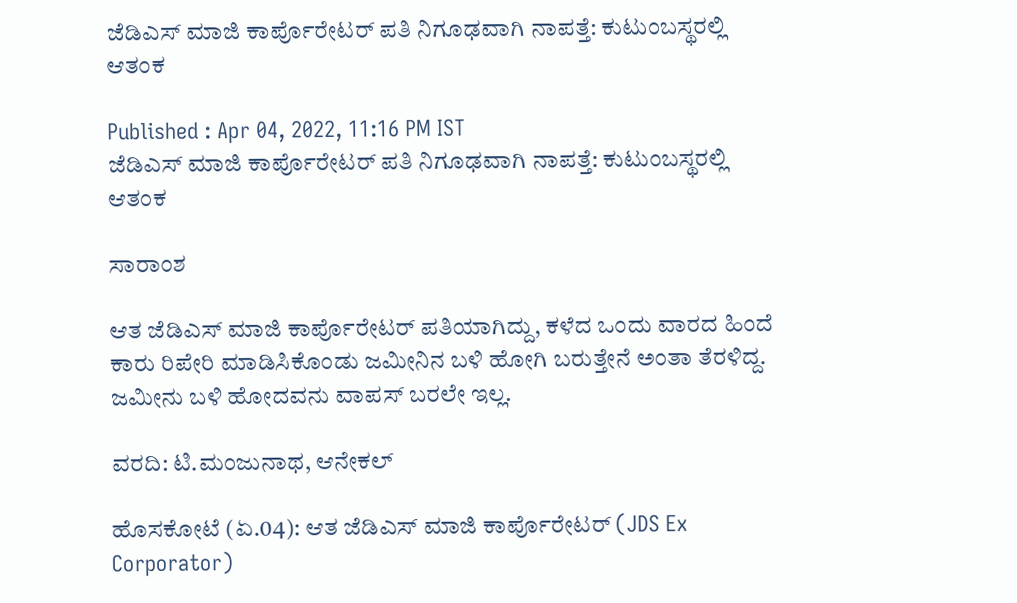ಜೆಡಿಎಸ್ ಮಾಜಿ ಕಾರ್ಪೊರೇಟರ್ ಪತಿ ನಿಗೂಢವಾಗಿ ನಾಪತ್ತೆ: ಕುಟುಂಬಸ್ಥರಲ್ಲಿ ಆತಂಕ

Published : Apr 04, 2022, 11:16 PM IST
ಜೆಡಿಎಸ್ ಮಾಜಿ ಕಾರ್ಪೊರೇಟರ್ ಪತಿ ನಿಗೂಢವಾಗಿ ನಾಪತ್ತೆ: ಕುಟುಂಬಸ್ಥರಲ್ಲಿ ಆತಂಕ

ಸಾರಾಂಶ

ಆತ ಜೆಡಿಎಸ್ ಮಾಜಿ ಕಾರ್ಪೊರೇಟರ್ ಪತಿಯಾಗಿದ್ದು, ಕಳೆದ ಒಂದು ವಾರದ ಹಿಂದೆ ಕಾರು ರಿಪೇರಿ ಮಾಡಿಸಿಕೊಂಡು ಜಮೀನಿನ ಬಳಿ ಹೋಗಿ ಬರುತ್ತೇನೆ ಅಂತಾ ತೆರಳಿದ್ದ. ಜಮೀನು ಬಳಿ ಹೋದವನು ವಾಪಸ್ ಬರಲೇ ಇಲ್ಲ.

ವರದಿ: ಟಿ.ಮಂಜುನಾಥ, ಆನೇಕಲ್

ಹೊಸಕೋಟೆ (ಏ.04): ಆತ ಜೆಡಿಎಸ್ ಮಾಜಿ ಕಾರ್ಪೊರೇಟರ್ (JDS Ex Corporator)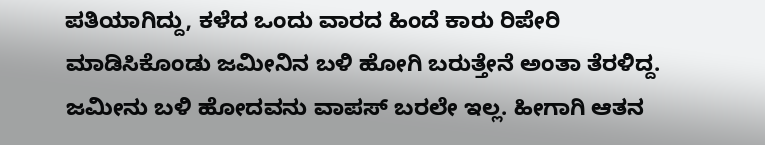ಪತಿಯಾಗಿದ್ದು, ಕಳೆದ ಒಂದು ವಾರದ ಹಿಂದೆ ಕಾರು ರಿಪೇರಿ ಮಾಡಿಸಿಕೊಂಡು ಜಮೀನಿನ ಬಳಿ ಹೋಗಿ ಬರುತ್ತೇನೆ ಅಂತಾ ತೆರಳಿದ್ದ. ಜಮೀನು ಬಳಿ ಹೋದವನು ವಾಪಸ್ ಬರಲೇ ಇಲ್ಲ. ಹೀಗಾಗಿ ಆತನ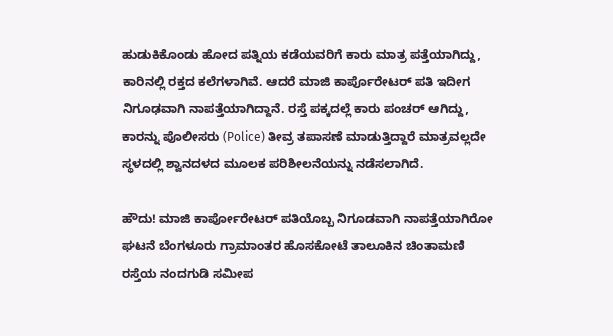ಹುಡುಕಿಕೊಂಡು ಹೋದ ಪತ್ನಿಯ ಕಡೆಯವರಿಗೆ ಕಾರು ಮಾತ್ರ ಪತ್ತೆಯಾಗಿದ್ದು, ಕಾರಿನಲ್ಲಿ ರಕ್ತದ ಕಲೆಗಳಾಗಿವೆ. ಆದರೆ ಮಾಜಿ ಕಾರ್ಪೊರೇಟರ್ ಪತಿ ಇದೀಗ ನಿಗೂಢವಾಗಿ ನಾಪತ್ತೆಯಾಗಿದ್ದಾನೆ. ರಸ್ತೆ ಪಕ್ಕದಲ್ಲೆ ಕಾರು ಪಂಚರ್ ಆಗಿದ್ದು, ಕಾರನ್ನು ಪೊಲೀಸರು (Police) ತೀವ್ರ ತಪಾಸಣೆ ಮಾಡುತ್ತಿದ್ದಾರೆ ಮಾತ್ರವಲ್ಲದೇ ಸ್ಥಳದಲ್ಲಿ ಶ್ವಾನದಳದ ಮೂಲಕ ಪರಿಶೀಲನೆಯನ್ನು ನಡೆಸಲಾಗಿದೆ.

ಹೌದು! ಮಾಜಿ ಕಾರ್ಪೋರೇಟರ್ ಪತಿಯೊಬ್ಬ ನಿಗೂಡವಾಗಿ ನಾಪತ್ತೆಯಾಗಿರೋ ಘಟನೆ ಬೆಂಗಳೂರು ಗ್ರಾಮಾಂತರ ಹೊಸಕೋಟೆ ತಾಲೂಕಿನ ಚಿಂತಾಮಣಿ ರಸ್ತೆಯ ನಂದಗುಡಿ ಸಮೀಪ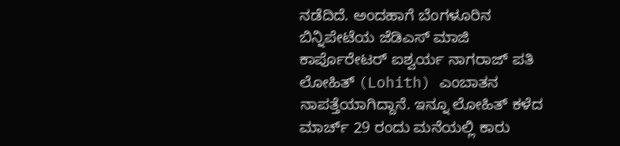ನಡೆದಿದೆ. ಅಂದಹಾಗೆ ಬೆಂಗಳೂರಿನ ಬಿನ್ನಿಪೇಟೆಯ ಜೆಡಿಎಸ್ ಮಾಜಿ ಕಾರ್ಪೊರೇಟರ್ ಐಶ್ವರ್ಯ ನಾಗರಾಜ್ ಪತಿ ಲೋಹಿತ್ (Lohith) ಎಂಬಾತನ ನಾಪತ್ತೆಯಾಗಿದ್ದಾನೆ. ಇನ್ನೂ ಲೋಹಿತ್ ಕಳೆದ ಮಾರ್ಚ್ 29 ರಂದು ಮನೆಯಲ್ಲಿ ಕಾರು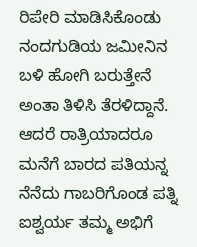ರಿಪೇರಿ ಮಾಡಿಸಿಕೊಂಡು ನಂದಗುಡಿಯ ಜಮೀನಿನ ಬಳಿ ಹೋಗಿ ಬರುತ್ತೇನೆ ಅಂತಾ ತಿಳಿಸಿ ತೆರಳಿದ್ದಾನೆ. ಆದರೆ ರಾತ್ರಿಯಾದರೂ ಮನೆಗೆ ಬಾರದ ಪತಿಯನ್ನ ನೆನೆದು ಗಾಬರಿಗೊಂಡ ಪತ್ನಿ ಐಶ್ವರ್ಯ ತಮ್ಮ ಅಭಿಗೆ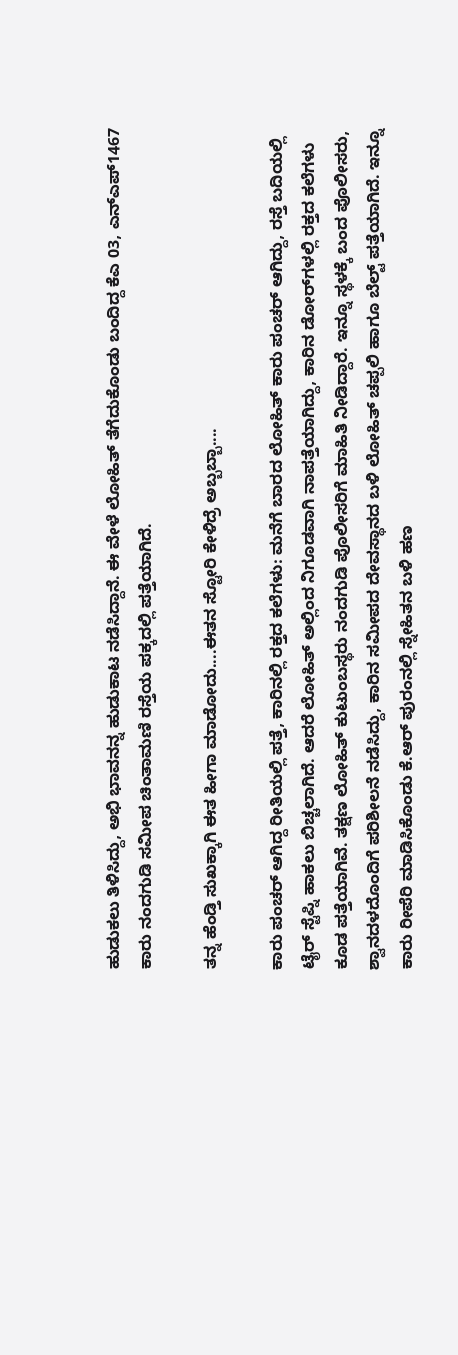ಹುಡುಕಲು ತಿಳಿಸಿದ್ದು, ಅಭಿ ಭಾವನನ್ನ ಹುಡುಕಾಟ ನಡೆಸಿದ್ದಾನೆ. ಈ ವೇಳೆ ಲೋಹಿತ್ ತೆಗೆದುಕೊಂಡು ಬಂದಿದ್ದ ಕೆಎ 03, ಎನ್ಎಪ್1467 ಕಾರು ನಂದಗುಡಿ ಸಮೀಪ ಚಿಂತಾಮಣಿ ರಸ್ತೆಯ ಪಕ್ಕದಲ್ಲಿ ಪತ್ತೆಯಾಗಿದೆ.

ತನ್ನ ಹೆಂಡ್ತಿ ಸುಖಕ್ಕಾಗಿ ಈತ ಹೀಗಾ ಮಾಡೋದು....ಈತನ ಸ್ಟೋರಿ ಕೇಳಿದ್ರೆ ಅಬ್ಬಬ್ಬಾ....

ಕಾರು ಪಂಚರ್ ಆಗಿದ್ದ ರೀತಿಯಲ್ಲಿ ಪತ್ತೆ, ಕಾರಿನಲ್ಲಿ ರಕ್ತದ ಕಲೆಗಳು: ಮನೆಗೆ ಬಾರದ ಲೋಹಿತ್ ಕಾರು ಪಂಚರ್ ಆಗಿದ್ದು, ರಸ್ತೆ ಬದಿಯಲ್ಲಿ ಟೈರ್ ಸ್ಟೆಪ್ನಿ ಹಾಕಲು ಬಿಚ್ಚಲಾಗಿದೆ. ಆದರೆ ಲೋಹಿತ್ ಅಲ್ಲಿಂದ ನಿಗೂಡವಾಗಿ ನಾಪತ್ತೆಯಾಗಿದ್ದು, ಕಾರಿನ ಡೋರ್‌ಗಳಲ್ಲಿ ರಕ್ತದ ಕಲೆಗಳು ಕೂಡ ಪತ್ತೆಯಾಗಿವೆ. ತಕ್ಷಣ ಲೋಹಿತ್ ಕುಟುಂಬಸ್ಥರು ನಂದಗುಡಿ ಪೊಲೀಸರಿಗೆ ಮಾಹಿತಿ ನೀಡಿದ್ದಾರೆ. ಇನ್ನೂ ಸ್ಥಳಕ್ಕೆ ಬಂದ ಪೊಲೀಸರು, ಶ್ವಾನದಳದೊಂದಿಗೆ ಪರಿಶೀಲನೆ ನಡೆಸಿದ್ದು, ಕಾರಿನ ಸಮೀಪದ ದೇವಸ್ಥಾನದ ಬಳಿ ಲೋಹಿತ್ ಚಪ್ಪಲಿ ಹಾಗೂ ಬೆಲ್ಟ್ ಪತ್ತೆಯಾಗಿದೆ. ಇನ್ನೂ ಕಾರು ರೀಪೆರಿ ಮಾಡಿಸಿಕೊಂಡು ಕೆ.ಆರ್ ಪುರಂನಲ್ಲಿ ಸ್ನೇಹಿತನ ಬಳಿ ಹಣ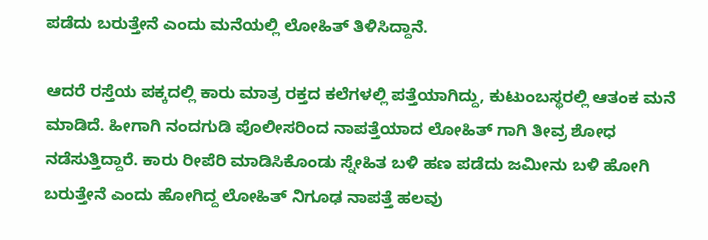ಪಡೆದು ಬರುತ್ತೇನೆ ಎಂದು ಮನೆಯಲ್ಲಿ ಲೋಹಿತ್ ತಿಳಿಸಿದ್ದಾನೆ.

ಆದರೆ ರಸ್ತೆಯ ಪಕ್ಕದಲ್ಲಿ ಕಾರು ಮಾತ್ರ ರಕ್ತದ ಕಲೆಗಳಲ್ಲಿ ಪತ್ತೆಯಾಗಿದ್ದು, ಕುಟುಂಬಸ್ಥರಲ್ಲಿ ಆತಂಕ ಮನೆ ಮಾಡಿದೆ. ಹೀಗಾಗಿ ನಂದಗುಡಿ ಪೊಲೀಸರಿಂದ ನಾಪತ್ತೆಯಾದ ಲೋಹಿತ್ ಗಾಗಿ ತೀವ್ರ ಶೋಧ ನಡೆಸುತ್ತಿದ್ದಾರೆ. ಕಾರು ರೀಪೆರಿ ಮಾಡಿಸಿಕೊಂಡು ಸ್ನೇಹಿತ ಬಳಿ ಹಣ ಪಡೆದು ಜಮೀನು ಬಳಿ ಹೋಗಿ ಬರುತ್ತೇನೆ ಎಂದು ಹೋಗಿದ್ದ ಲೋಹಿತ್ ನಿಗೂಢ ನಾಪತ್ತೆ ಹಲವು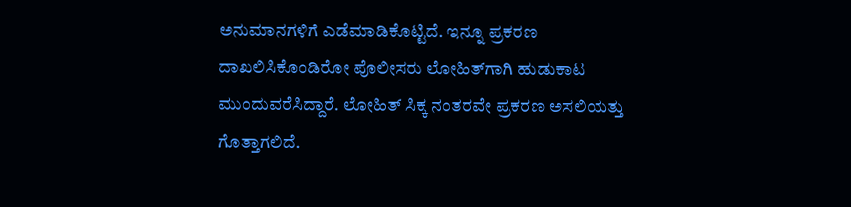ಅನುಮಾನಗಳಿಗೆ ಎಡೆಮಾಡಿಕೊಟ್ಟಿದೆ. ಇನ್ನೂ ಪ್ರಕರಣ ದಾಖಲಿಸಿಕೊಂಡಿರೋ ಪೊಲೀಸರು ಲೋಹಿತ್‌ಗಾಗಿ ಹುಡುಕಾಟ ಮುಂದುವರೆಸಿದ್ದಾರೆ. ಲೋಹಿತ್ ಸಿಕ್ಕ ನಂತರವೇ ಪ್ರಕರಣ ಅಸಲಿಯತ್ತು ಗೊತ್ತಾಗಲಿದೆ.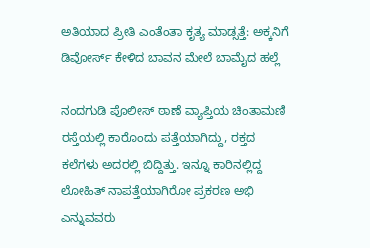ಅತಿಯಾದ ಪ್ರೀತಿ ಎಂತೆಂತಾ ಕೃತ್ಯ ಮಾಡ್ಸತ್ತೆ: ಅಕ್ಕನಿಗೆ ಡಿವೋರ್ಸ್ ಕೇಳಿದ ಬಾವನ ಮೇಲೆ ಬಾಮೈದ ಹಲ್ಲೆ

ನಂದಗುಡಿ ಪೊಲೀಸ್ ಠಾಣೆ ವ್ಯಾಪ್ತಿಯ ಚಿಂತಾಮಣಿ ರಸ್ತೆಯಲ್ಲಿ ಕಾರೊಂದು ಪತ್ತೆಯಾಗಿದ್ದು, ರಕ್ತದ ಕಲೆಗಳು ಅದರಲ್ಲಿ ಬಿದ್ದಿತ್ತು. ಇನ್ನೂ ಕಾರಿನಲ್ಲಿದ್ದ ಲೋಹಿತ್ ನಾಪತ್ತೆಯಾಗಿರೋ ಪ್ರಕರಣ ಅಭಿ ಎನ್ನುವವರು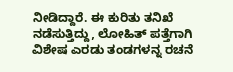ನೀಡಿದ್ದಾರೆ. ಈ ಕುರಿತು ತನಿಖೆ ನಡೆಸುತ್ತಿದ್ದು, ಲೋಹಿತ್ ಪತ್ತೆಗಾಗಿ ವಿಶೇಷ ಎರಡು ತಂಡಗಳನ್ನ ರಚನೆ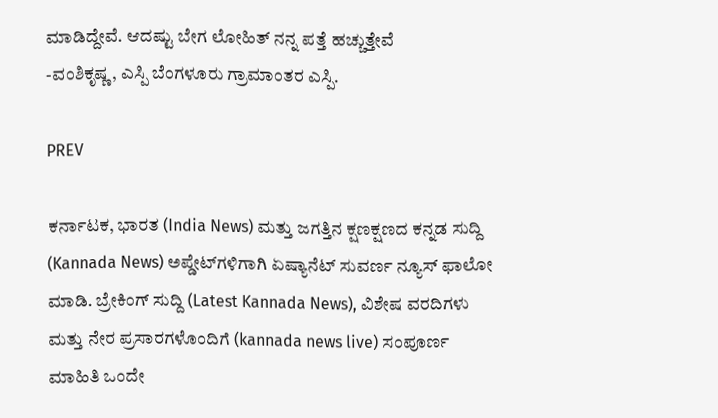ಮಾಡಿದ್ದೇವೆ. ಆದಷ್ಟು ಬೇಗ ಲೋಹಿತ್ ನನ್ನ ಪತ್ತೆ ಹಚ್ಚುತ್ತೇವೆ
-ವಂಶಿಕೃಷ್ಣ, ಎಸ್ಪಿ ಬೆಂಗಳೂರು ಗ್ರಾಮಾಂತರ ಎಸ್ಪಿ.

PREV

ಕರ್ನಾಟಕ, ಭಾರತ (India News) ಮತ್ತು ಜಗತ್ತಿನ ಕ್ಷಣಕ್ಷಣದ ಕನ್ನಡ ಸುದ್ದಿ (Kannada News) ಅಪ್ಡೇಟ್‌ಗಳಿಗಾಗಿ ಏಷ್ಯಾನೆಟ್ ಸುವರ್ಣ ನ್ಯೂಸ್‌ ಫಾಲೋ ಮಾಡಿ. ಬ್ರೇಕಿಂಗ್ ಸುದ್ದಿ (Latest Kannada News), ವಿಶೇಷ ವರದಿಗಳು ಮತ್ತು ನೇರ ಪ್ರಸಾರಗಳೊಂದಿಗೆ (kannada news live) ಸಂಪೂರ್ಣ ಮಾಹಿತಿ ಒಂದೇ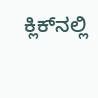ಕ್ಲಿಕ್‌ನಲ್ಲಿ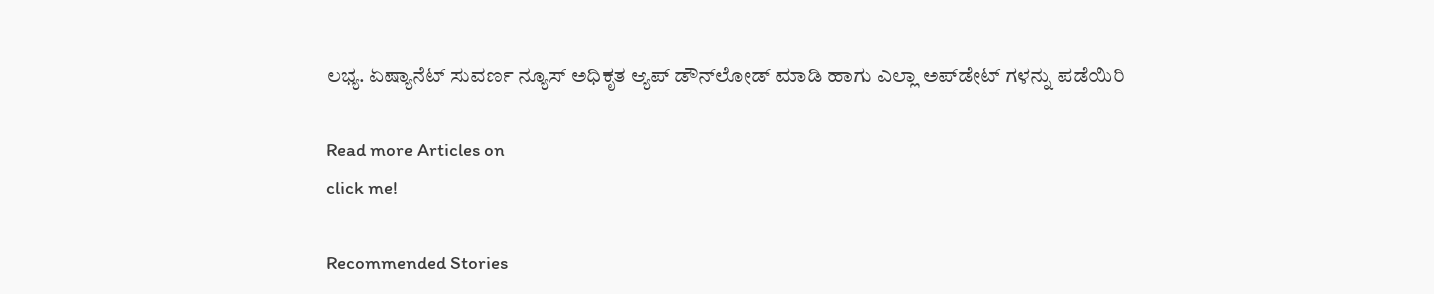ಲಭ್ಯ. ಏಷ್ಯಾನೆಟ್ ಸುವರ್ಣ ನ್ಯೂಸ್ ಅಧಿಕೃತ ಆ್ಯಪ್ ಡೌನ್‌ಲೋಡ್ ಮಾಡಿ ಹಾಗು ಎಲ್ಲಾ ಅಪ್‌ಡೇಟ್ ಗಳನ್ನು ಪಡೆಯಿರಿ

Read more Articles on
click me!

Recommended Stories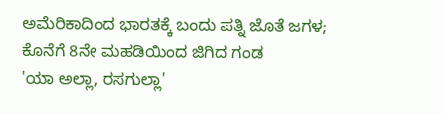ಅಮೆರಿಕಾದಿಂದ ಭಾರತಕ್ಕೆ ಬಂದು ಪತ್ನಿ ಜೊತೆ ಜಗಳ; ಕೊನೆಗೆ 8ನೇ ಮಹಡಿಯಿಂದ ಜಿಗಿದ ಗಂಡ
'ಯಾ ಅಲ್ಲಾ, ರಸಗುಲ್ಲಾ'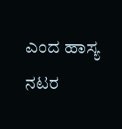ಎಂದ ಹಾಸ್ಯ ನಟರ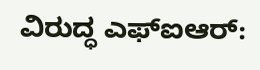ವಿರುದ್ಧ ಎಫ್ಐಆರ್: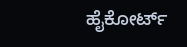ಹೈಕೋರ್ಟ್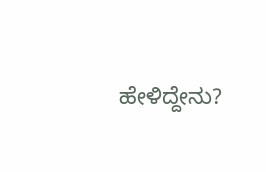ಹೇಳಿದ್ದೇನು?